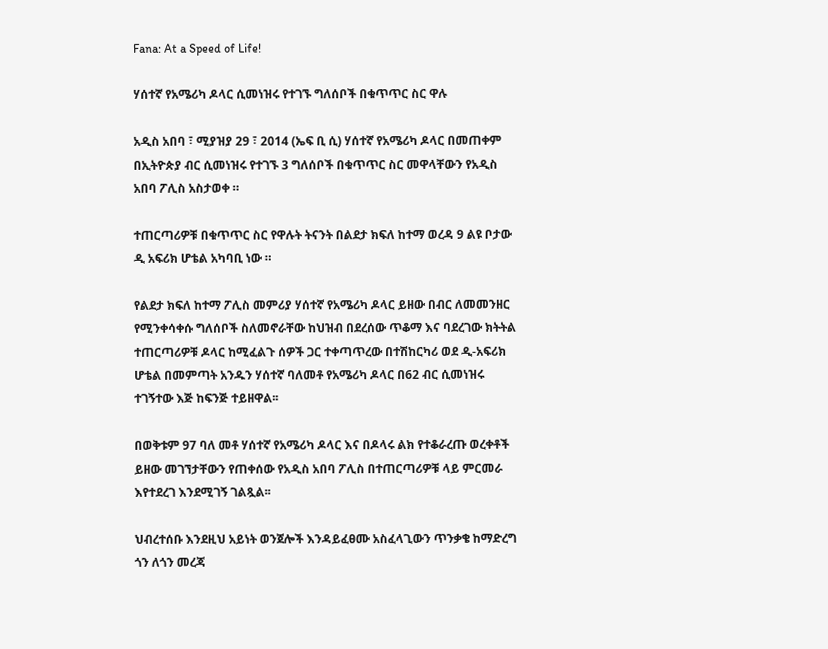Fana: At a Speed of Life!

ሃሰተኛ የአሜሪካ ዶላር ሲመነዝሩ የተገኙ ግለሰቦች በቁጥጥር ስር ዋሉ

አዲስ አበባ ፣ ሚያዝያ 29 ፣ 2014 (ኤፍ ቢ ሲ) ሃሰተኛ የአሜሪካ ዶላር በመጠቀም በኢትዮጵያ ብር ሲመነዝሩ የተገኙ 3 ግለሰቦች በቁጥጥር ስር መዋላቸውን የአዲስ አበባ ፖሊስ አስታወቀ ።

ተጠርጣሪዎቹ በቁጥጥር ስር የዋሉት ትናንት በልደታ ክፍለ ከተማ ወረዳ 9 ልዩ ቦታው ዲ አፍሪክ ሆቴል አካባቢ ነው ።

የልደታ ክፍለ ከተማ ፖሊስ መምሪያ ሃሰተኛ የአሜሪካ ዶላር ይዘው በብር ለመመንዘር የሚንቀሳቀሱ ግለሰቦች ስለመኖራቸው ከህዝብ በደረሰው ጥቆማ እና ባደረገው ክትትል ተጠርጣሪዎቹ ዶላር ከሚፈልጉ ሰዎች ጋር ተቀጣጥረው በተሽከርካሪ ወደ ዲ-አፍሪክ ሆቴል በመምጣት አንዱን ሃሰተኛ ባለመቶ የአሜሪካ ዶላር በ62 ብር ሲመነዝሩ ተገኝተው እጅ ከፍንጅ ተይዘዋል፡፡

በወቅቱም 97 ባለ መቶ ሃሰተኛ የአሜሪካ ዶላር እና በዶላሩ ልክ የተቆራረጡ ወረቀቶች ይዘው መገኘታቸውን የጠቀሰው የአዲስ አበባ ፖሊስ በተጠርጣሪዎቹ ላይ ምርመራ እየተደረገ እንደሚገኝ ገልጿል፡፡

ህብረተሰቡ እንደዚህ አይነት ወንጀሎች እንዳይፈፀሙ አስፈላጊውን ጥንቃቄ ከማድረግ ጎን ለጎን መረጃ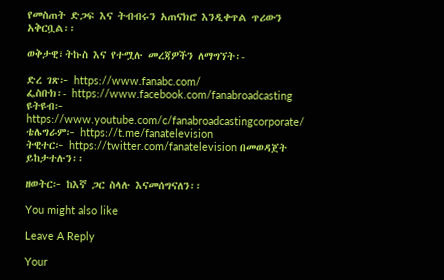የመስጠት ድጋፍ እና ትብብሩን አጠናክሮ እንዲቀጥል ጥሪውን አቅርቧል፡፡

ወቅታዊ፣ትኩስ እና የተሟሉ መረጃዎችን ለማግኘት፡-

ድረ ገጽ፦ https://www.fanabc.com/
ፌስቡክ፡- https://www.facebook.com/fanabroadcasting
ዩትዩብ፦ https://www.youtube.com/c/fanabroadcastingcorporate/
ቴሌግራም፦ https://t.me/fanatelevision
ትዊተር፦ https://twitter.com/fanatelevision በመወዳጀት ይከታተሉን፡፡

ዘወትር፦ ከእኛ ጋር ስላሉ እናመሰግናለን፡፡

You might also like

Leave A Reply

Your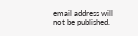email address will not be published.